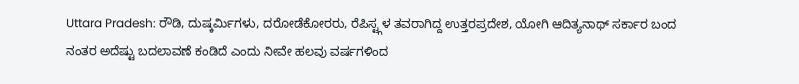Uttara Pradesh: ರೌಡಿ, ದುಷ್ಕರ್ಮಿಗಳು, ದರೋಡೆಕೋರರು, ರೆಪಿಸ್ಟ್ಗಳ ತವರಾಗಿದ್ದ ಉತ್ತರಪ್ರದೇಶ, ಯೋಗಿ ಆದಿತ್ಯನಾಥ್ ಸರ್ಕಾರ ಬಂದ ನಂತರ ಅದೆಷ್ಟು ಬದಲಾವಣೆ ಕಂಡಿದೆ ಎಂದು ನೀವೇ ಹಲವು ವರ್ಷಗಳಿಂದ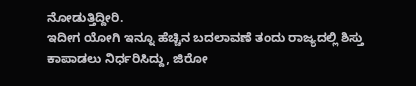ನೋಡುತ್ತಿದ್ದೀರಿ.
ಇದೀಗ ಯೋಗಿ ಇನ್ನೂ ಹೆಚ್ಚಿನ ಬದಲಾವಣೆ ತಂದು ರಾಜ್ಯದಲ್ಲಿ ಶಿಸ್ತು ಕಾಪಾಡಲು ನಿರ್ಧರಿಸಿದ್ದು, ಜಿರೋ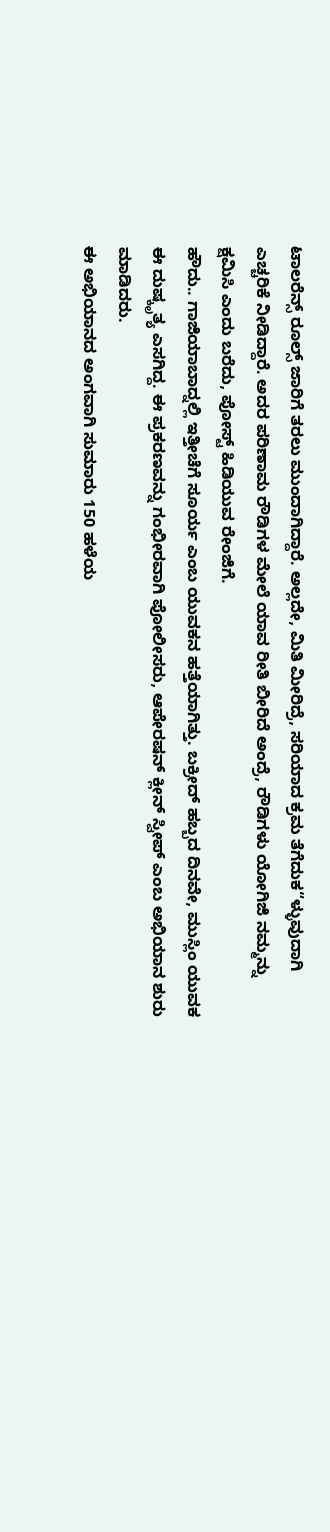ಟಾಲರೆನ್ಸ್ ರೂಲ್ಸ್ ಜಾರಿಗೆ ತರಲು ಮುಂದಾಗಿದ್ದಾರೆ. ಅಲ್ಲದೇ, ಮಿತಿ ಮೀರಿದ್ರೆ, ಸರಿಯಾದ ಕ್ರಮ ತೆಗೆದುಕ“ಳ್ಳುವುದಾಗಿ ಎಚ್ಚರಿಕೆ ನೀಡಿದ್ದಾರೆ. ಅದರ ಪರಿಣಾಮ ರೌಡಿಗಳ ಮೇಲೆ ಯಾವ ರೀತಿ ಬೀರಿದೆ ಅಂದ್ರೆ, ರೌಡಿಗಳು ಯೋಗಿಜಿ ನಮ್ಮನ್ನು ಕ್ಷಮಿಸಿ ಎಂದು ಬರೆದು, ಪೋಸ್ಟ್ ಹಿಡಿಯುವ ರೇಂಜಿಗೆ.
ಹೌದು.. ಗಾಜಿಯಾಬಾದ್ನಲ್ಲಿ ಇತ್ತೀಚೆಗೆ ಸೂರ್ಯ ಎಂಬ ಯುವಕನ ಹತ್ತೆಯಾಗಿತ್ತು. ಬಕ್ರೀದ್ ಹಬ್ಬದ ದಿನವೇ, ಮುಸ್ಲಿಂ ಯುವಕ ಈ ದುಷ್ಕೃತ್ಯ ಎಸಗಿದ್ದ. ಈ ಪ್ರಕರಣವನ್ನು ಗಂಭೀರವಾಗಿ ಪೋಲೀಸರು, ಆಪೇರಷನ್ ಕ್ಲೀನ್ ಸ್ವೀಪ್ ಎಂಬ ಅಭಿಯಾನ ಶುರು ಮಾಡಿದರು.
ಈ ಅಭಿಯಾನದ ಅಂಗವಾಗಿ ಸುಮಾರು 150 ಹಳೆಯ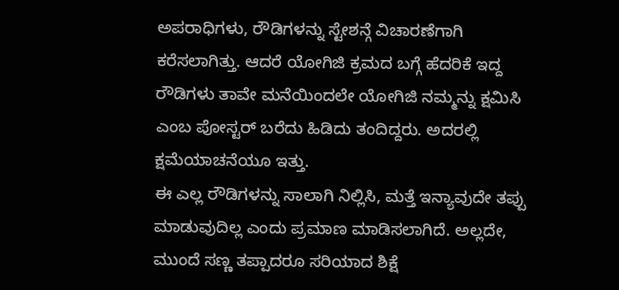ಅಪರಾಧಿಗಳು, ರೌಡಿಗಳನ್ನು ಸ್ಟೇಶನ್ಗೆ ವಿಚಾರಣೆಗಾಗಿ ಕರೆಸಲಾಗಿತ್ತು. ಆದರೆ ಯೋಗಿಜಿ ಕ್ರಮದ ಬಗ್ಗೆ ಹೆದರಿಕೆ ಇದ್ದ ರೌಡಿಗಳು ತಾವೇ ಮನೆಯಿಂದಲೇ ಯೋಗಿಜಿ ನಮ್ಮನ್ನು ಕ್ಷಮಿಸಿ ಎಂಬ ಪೋಸ್ಟರ್ ಬರೆದು ಹಿಡಿದು ತಂದಿದ್ದರು. ಅದರಲ್ಲಿ ಕ್ಷಮೆಯಾಚನೆಯೂ ಇತ್ತು.
ಈ ಎಲ್ಲ ರೌಡಿಗಳನ್ನು ಸಾಲಾಗಿ ನಿಲ್ಲಿಸಿ, ಮತ್ತೆ ಇನ್ಯಾವುದೇ ತಪ್ಪು ಮಾಡುವುದಿಲ್ಲ ಎಂದು ಪ್ರಮಾಣ ಮಾಡಿಸಲಾಗಿದೆ. ಅಲ್ಲದೇ, ಮುಂದೆ ಸಣ್ಣ ತಪ್ಪಾದರೂ ಸರಿಯಾದ ಶಿಕ್ಷೆ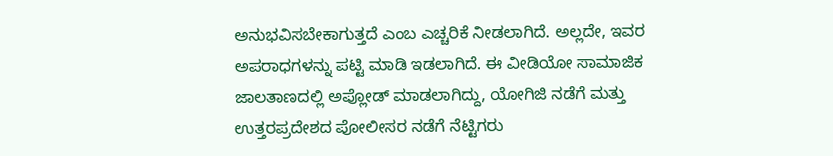ಅನುಭವಿಸಬೇಕಾಗುತ್ತದೆ ಎಂಬ ಎಚ್ಚರಿಕೆ ನೀಡಲಾಗಿದೆ. ಅಲ್ಲದೇ, ಇವರ ಅಪರಾಧಗಳನ್ನು ಪಟ್ಟಿ ಮಾಡಿ ಇಡಲಾಗಿದೆ. ಈ ವೀಡಿಯೋ ಸಾಮಾಜಿಕ ಜಾಲತಾಣದಲ್ಲಿ ಅಪ್ಲೋಡ್ ಮಾಡಲಾಗಿದ್ದು, ಯೋಗಿಜಿ ನಡೆಗೆ ಮತ್ತು ಉತ್ತರಪ್ರದೇಶದ ಪೋಲೀಸರ ನಡೆಗೆ ನೆಟ್ಟಿಗರು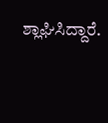ಶ್ಲಾಘಿಸಿದ್ದಾರೆ.